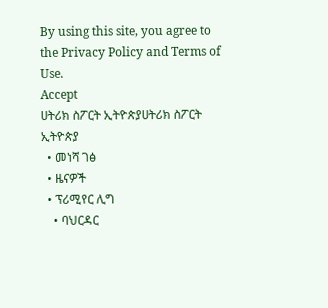By using this site, you agree to the Privacy Policy and Terms of Use.
Accept
ሀትሪክ ስፖርት ኢትዮጵያሀትሪክ ስፖርት ኢትዮጵያ
  • መነሻ ገፅ
  • ዜናዎች
  • ፕሪሚየር ሊግ
    • ባህርዳር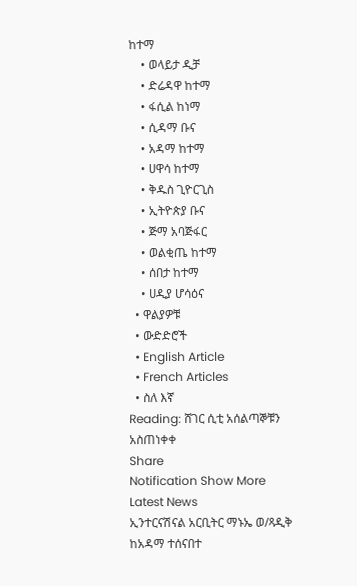ከተማ
    • ወላይታ ዲቻ
    • ድሬዳዋ ከተማ
    • ፋሲል ከነማ
    • ሲዳማ ቡና
    • አዳማ ከተማ
    • ሀዋሳ ከተማ
    • ቅዱስ ጊዮርጊስ
    • ኢትዮጵያ ቡና
    • ጅማ አባጅፋር
    • ወልቂጤ ከተማ
    • ሰበታ ከተማ
    • ሀዲያ ሆሳዕና
  • ዋልያዎቹ
  • ውድድሮች
  • English Article
  • French Articles
  • ስለ እኛ
Reading: ሸገር ሲቲ አሰልጣኞቹን አስጠነቀቀ
Share
Notification Show More
Latest News
ኢንተርናሽናል አርቢትር ማኑኤ ወ/ጻዲቅ ከአዳማ ተሰናበተ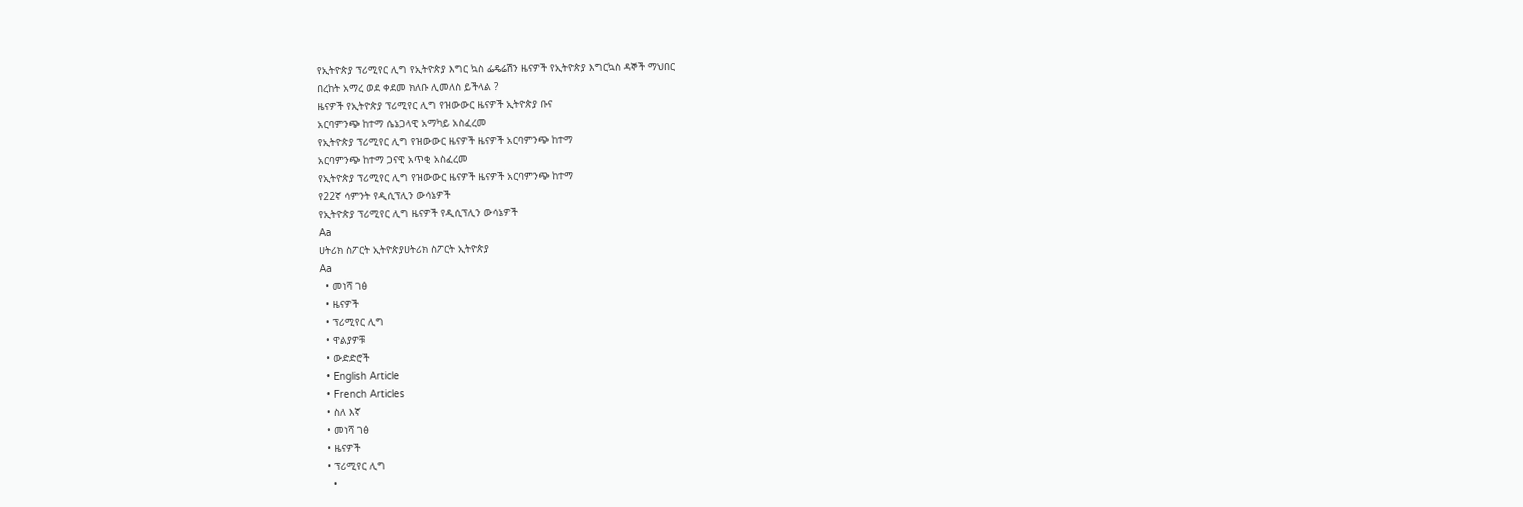የኢትዮጵያ ፕሪሚየር ሊግ የኢትዮጵያ እግር ኳስ ፌዴሬሽን ዜናዎች የኢትዮጵያ እግርኳስ ዳኞች ማህበር
በረከት አማረ ወደ ቀደመ ክለቡ ሊመለስ ይችላል ?
ዜናዎች የኢትዮጵያ ፕሪሚየር ሊግ የዝውውር ዜናዎች ኢትዮጵያ ቡና
አርባምንጭ ከተማ ሴኔጋላዊ አማካይ አስፈረመ
የኢትዮጵያ ፕሪሚየር ሊግ የዝውውር ዜናዎች ዜናዎች አርባምንጭ ከተማ
አርባምንጭ ከተማ ጋናዊ አጥቂ አስፈረመ
የኢትዮጵያ ፕሪሚየር ሊግ የዝውውር ዜናዎች ዜናዎች አርባምንጭ ከተማ
የ22ኛ ሳምንት የዲሲፕሊን ውሳኔዎች
የኢትዮጵያ ፕሪሚየር ሊግ ዜናዎች የዲሲፕሊን ውሳኔዎች
Aa
ሀትሪክ ስፖርት ኢትዮጵያሀትሪክ ስፖርት ኢትዮጵያ
Aa
  • መነሻ ገፅ
  • ዜናዎች
  • ፕሪሚየር ሊግ
  • ዋልያዎቹ
  • ውድድሮች
  • English Article
  • French Articles
  • ስለ እኛ
  • መነሻ ገፅ
  • ዜናዎች
  • ፕሪሚየር ሊግ
    •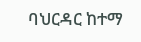ባህርዳር ከተማ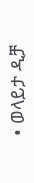• ወላይታ ዲቻ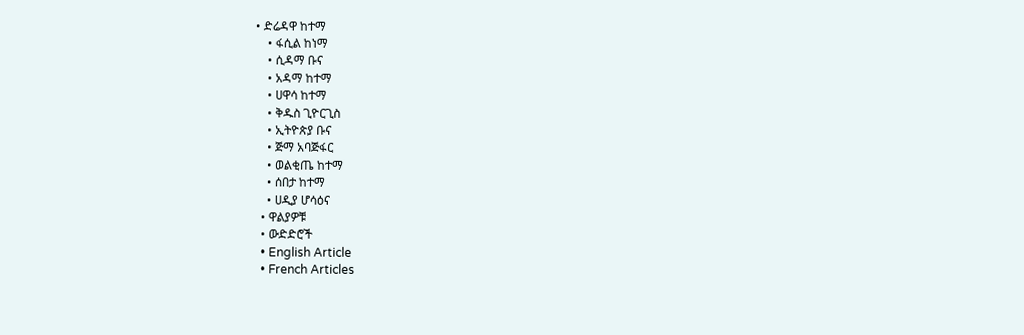• ድሬዳዋ ከተማ
    • ፋሲል ከነማ
    • ሲዳማ ቡና
    • አዳማ ከተማ
    • ሀዋሳ ከተማ
    • ቅዱስ ጊዮርጊስ
    • ኢትዮጵያ ቡና
    • ጅማ አባጅፋር
    • ወልቂጤ ከተማ
    • ሰበታ ከተማ
    • ሀዲያ ሆሳዕና
  • ዋልያዎቹ
  • ውድድሮች
  • English Article
  • French Articles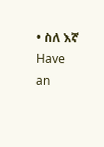• ስለ እኛ
Have an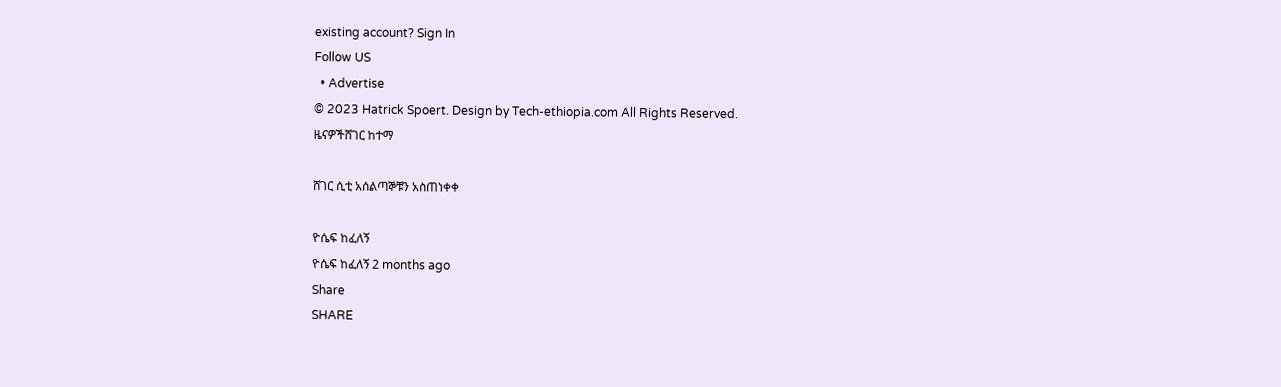existing account? Sign In
Follow US
  • Advertise
© 2023 Hatrick Spoert. Design by Tech-ethiopia.com All Rights Reserved.
ዜናዎችሸገር ከተማ

ሸገር ሲቲ አሰልጣኞቹን አስጠነቀቀ

ዮሴፍ ከፈለኝ
ዮሴፍ ከፈለኝ 2 months ago
Share
SHARE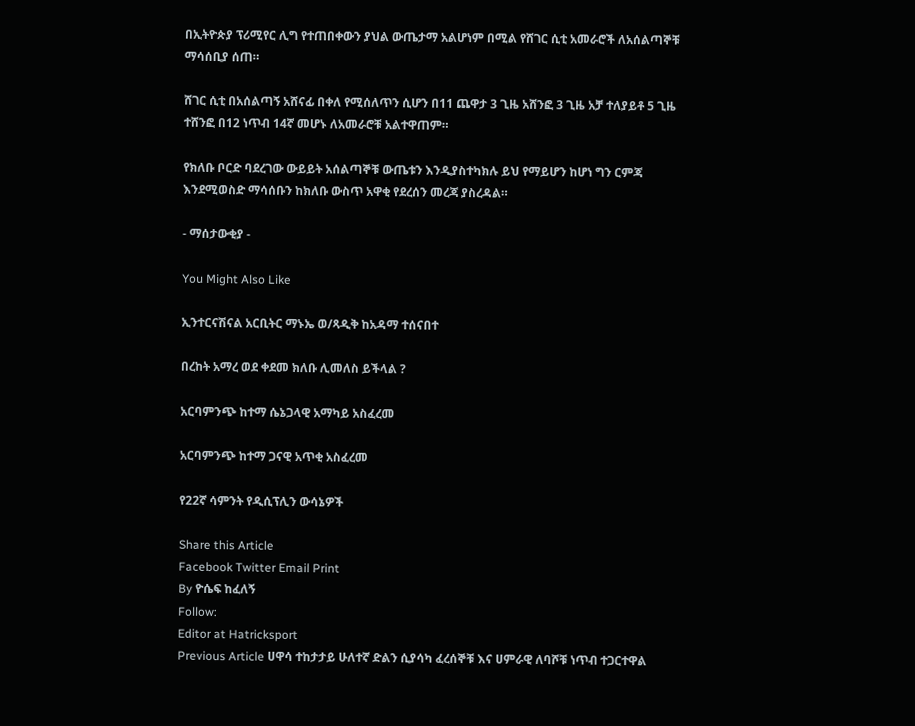በኢትዮጵያ ፕሪሚየር ሊግ የተጠበቀውን ያህል ውጤታማ አልሆነም በሚል የሸገር ሲቲ አመራሮች ለአሰልጣኞቹ ማሳሰቢያ ሰጠ።

ሸገር ሲቲ በአሰልጣኝ አሸናፊ በቀለ የሚሰለጥን ሲሆን በ11 ጨዋታ 3 ጊዜ አሸንፎ 3 ጊዜ አቻ ተለያይቶ 5 ጊዜ ተሸንፎ በ12 ነጥብ 14ኛ መሆኑ ለአመራሮቹ አልተዋጠም።

የክለቡ ቦርድ ባደረገው ውይይት አሰልጣኞቹ ውጤቱን እንዲያስተካክሉ ይህ የማይሆን ከሆነ ግን ርምጃ እንደሚወስድ ማሳሰቡን ከክለቡ ውስጥ አዋቂ የደረሰን መረጃ ያስረዳል።

- ማሰታውቂያ -

You Might Also Like

ኢንተርናሽናል አርቢትር ማኑኤ ወ/ጻዲቅ ከአዳማ ተሰናበተ

በረከት አማረ ወደ ቀደመ ክለቡ ሊመለስ ይችላል ?

አርባምንጭ ከተማ ሴኔጋላዊ አማካይ አስፈረመ

አርባምንጭ ከተማ ጋናዊ አጥቂ አስፈረመ

የ22ኛ ሳምንት የዲሲፕሊን ውሳኔዎች

Share this Article
Facebook Twitter Email Print
By ዮሴፍ ከፈለኝ
Follow:
Editor at Hatricksport
Previous Article ሀዋሳ ተከታታይ ሁለተኛ ድልን ሲያሳካ ፈረሰኞቹ እና ሀምራዊ ለባሾቹ ነጥብ ተጋርተዋል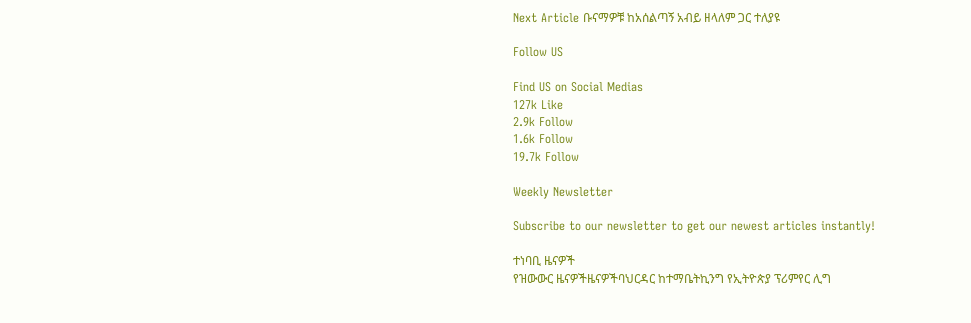Next Article ቡናማዎቹ ከአሰልጣኝ አብይ ዘላለም ጋር ተለያዩ

Follow US

Find US on Social Medias
127k Like
2.9k Follow
1.6k Follow
19.7k Follow

Weekly Newsletter

Subscribe to our newsletter to get our newest articles instantly!

ተነባቢ ዜናዎች
የዝውውር ዜናዎችዜናዎችባህርዳር ከተማቤትኪንግ የኢትዮጵያ ፕሪምየር ሊግ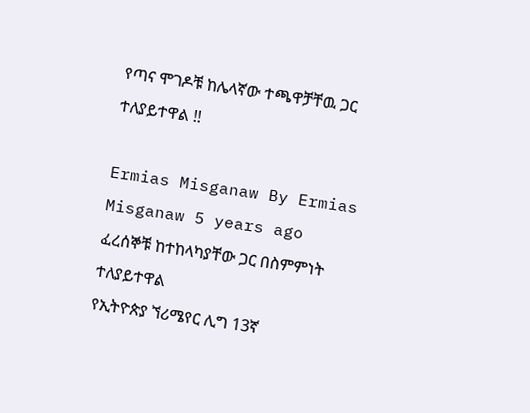የጣና ሞገዶቹ ከሌላኛው ተጫዋቻቸዉ ጋር ተለያይተዋል !!

Ermias Misganaw By Ermias Misganaw 5 years ago
ፈረሰኞቹ ከተከላካያቸው ጋር በስምምነት ተለያይተዋል
የኢትዮጵያ ኘሪሜየር ሊግ 13ኛ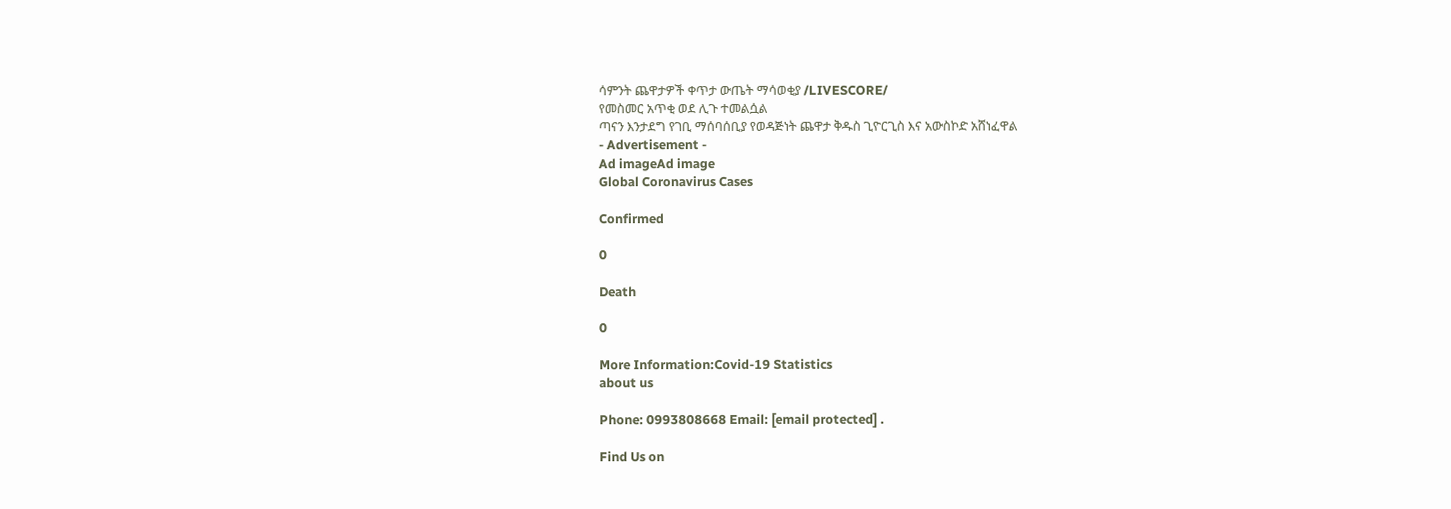ሳምንት ጨዋታዎች ቀጥታ ውጤት ማሳወቂያ /LIVESCORE/
የመስመር አጥቂ ወደ ሊጉ ተመልሷል
ጣናን እንታደግ የገቢ ማሰባሰቢያ የወዳጅነት ጨዋታ ቅዱስ ጊዮርጊስ እና አውስኮድ አሸነፈዋል
- Advertisement -
Ad imageAd image
Global Coronavirus Cases

Confirmed

0

Death

0

More Information:Covid-19 Statistics
about us

Phone: 0993808668 Email: [email protected] .

Find Us on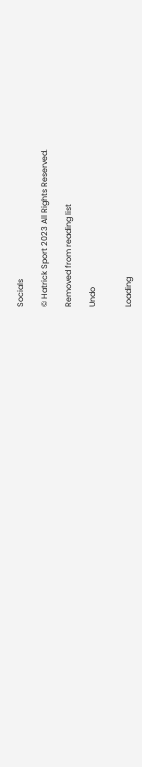Socials

© Hatrick Sport 2023 All Rights Reserved.

Removed from reading list

Undo


Loading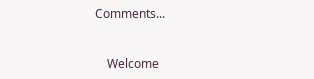Comments...


    Welcome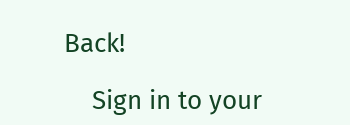Back!

    Sign in to your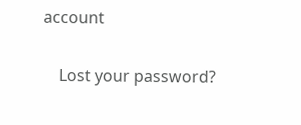account

    Lost your password?